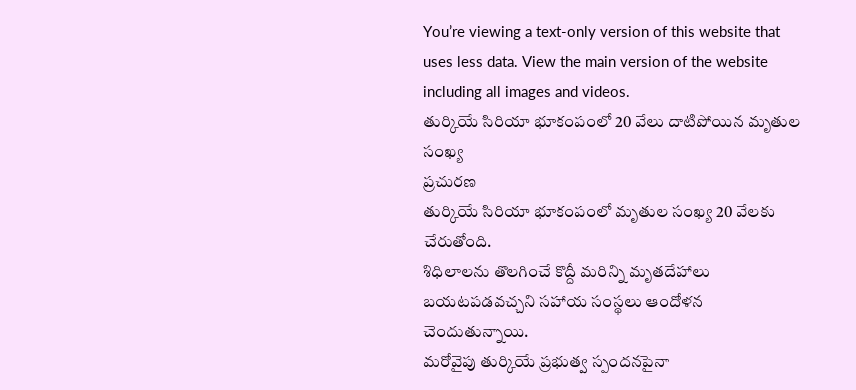You’re viewing a text-only version of this website that uses less data. View the main version of the website including all images and videos.
తుర్కియే సిరియా భూకంపంలో 20 వేలు దాటిపోయిన మృతుల సంఖ్య
ప్రచురణ
తుర్కియే సిరియా భూకంపంలో మృతుల సంఖ్య 20 వేలకు చేరుతోంది.
శిధిలాలను తొలగించే కొద్దీ మరిన్ని మృతదేహాలు బయటపడవచ్చని సహాయ సంస్థలు ఆందోళన చెందుతున్నాయి.
మరోవైపు తుర్కియే ప్రభుత్వ స్పందనపైనా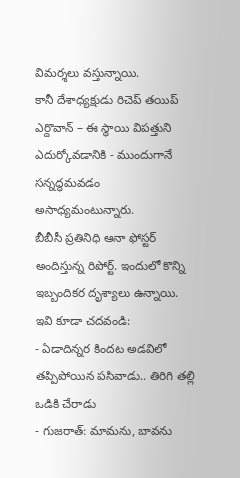విమర్శలు వస్తున్నాయి.
కానీ దేశాధ్యక్షుడు రిచెప్ తయిప్ ఎర్దొవాన్ – ఈ స్థాయి విపత్తుని ఎదుర్కోవడానికి - ముందుగానే సన్నద్ధమవడం అసాధ్యమంటున్నారు.
బీబీసీ ప్రతినిధి ఆనా ఫోస్టర్ అందిస్తున్న రిపోర్ట్. ఇందులో కొన్ని ఇబ్బందికర దృశ్యాలు ఉన్నాయి.
ఇవి కూడా చదవండి:
- ఏడాదిన్నర కిందట అడవిలో తప్పిపోయిన పసివాడు.. తిరిగి తల్లి ఒడికి చేరాడు
- గుజరాత్: మామను, బావను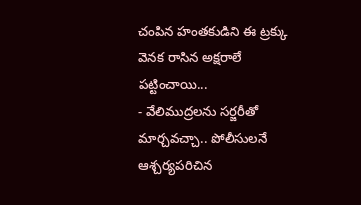చంపిన హంతకుడిని ఈ ట్రక్కు వెనక రాసిన అక్షరాలే పట్టించాయి...
- వేలిముద్రలను సర్జరీతో మార్చవచ్చా.. పోలీసులనే ఆశ్చర్యపరిచిన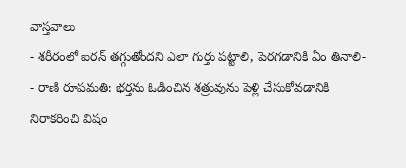వాస్తవాలు
- శరీరంలో ఐరన్ తగ్గుతోందని ఎలా గుర్తు పట్టాలి, పెరగడానికి ఏం తినాలి-
- రాణి రూపమతి: భర్తను ఓడించిన శత్రువును పెళ్లి చేసుకోవడానికి నిరాకరించి విషం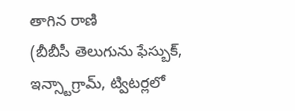తాగిన రాణి
(బీబీసీ తెలుగును ఫేస్బుక్, ఇన్స్టాగ్రామ్, ట్విటర్లలో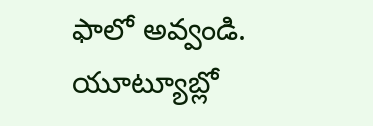ఫాలో అవ్వండి. యూట్యూబ్లో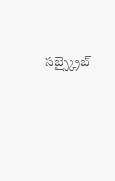సబ్స్క్రైబ్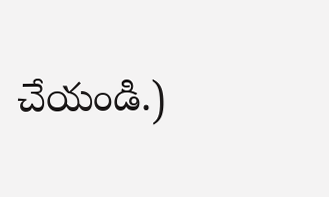చేయండి.)